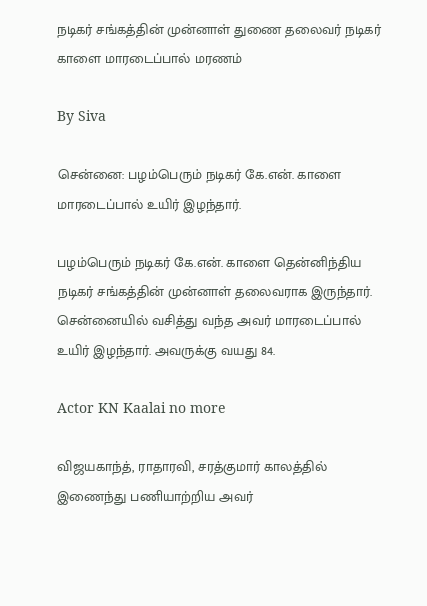நடிகர் சங்கத்தின் முன்னாள் துணை தலைவர் நடிகர் காளை மாரடைப்பால் மரணம்

By Siva

சென்னை: பழம்பெரும் நடிகர் கே.என். காளை மாரடைப்பால் உயிர் இழந்தார்.

பழம்பெரும் நடிகர் கே.என். காளை தென்னிந்திய நடிகர் சங்கத்தின் முன்னாள் தலைவராக இருந்தார். சென்னையில் வசித்து வந்த அவர் மாரடைப்பால் உயிர் இழந்தார். அவருக்கு வயது 84.

Actor KN Kaalai no more

விஜயகாந்த், ராதாரவி, சரத்குமார் காலத்தில் இணைந்து பணியாற்றிய அவர்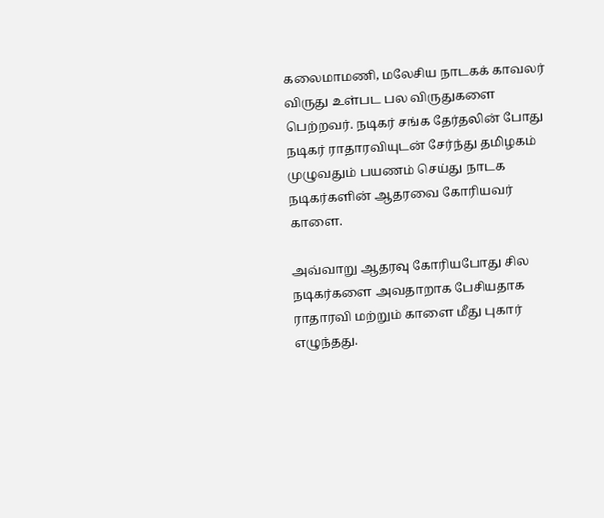கலைமாமணி, மலேசிய நாடகக் காவலர் விருது உள்பட பல விருதுகளை பெற்றவர். நடிகர் சங்க தேர்தலின் போது நடிகர் ராதாரவியுடன் சேர்ந்து தமிழகம் முழுவதும் பயணம் செய்து நாடக நடிகர்களின் ஆதரவை கோரியவர் காளை.

அவ்வாறு ஆதரவு கோரியபோது சில நடிகர்களை அவதாறாக பேசியதாக ராதாரவி மற்றும் காளை மீது புகார் எழுந்தது.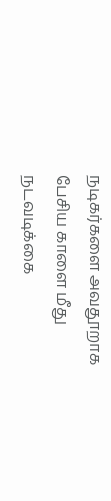நடிகர்களை அவதூறாக பேசிய காளை மீது நடவடிக்கை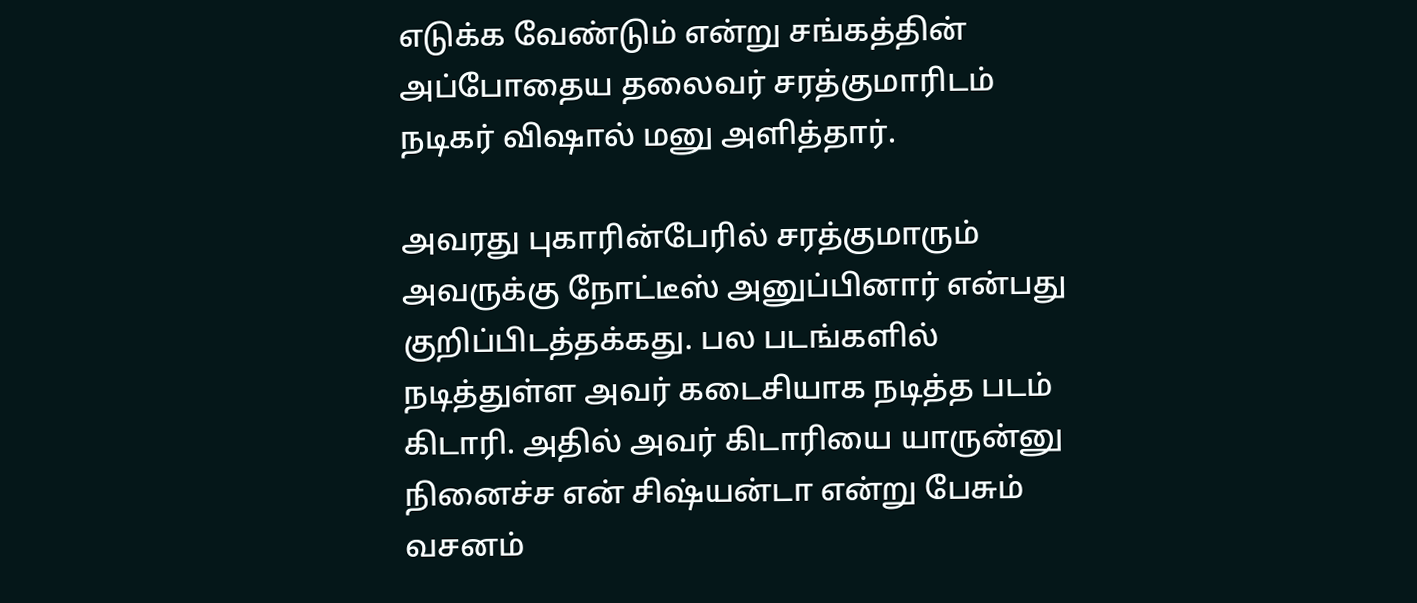எடுக்க வேண்டும் என்று சங்கத்தின் அப்போதைய தலைவர் சரத்குமாரிடம் நடிகர் விஷால் மனு அளித்தார்.

அவரது புகாரின்பேரில் சரத்குமாரும் அவருக்கு நோட்டீஸ் அனுப்பினார் என்பது குறிப்பிடத்தக்கது. பல படங்களில் நடித்துள்ள அவர் கடைசியாக நடித்த படம் கிடாரி. அதில் அவர் கிடாரியை யாருன்னு நினைச்ச என் சிஷ்யன்டா என்று பேசும் வசனம்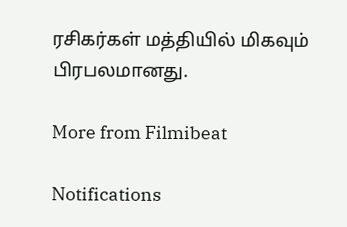ரசிகர்கள் மத்தியில் மிகவும் பிரபலமானது.

More from Filmibeat

Notifications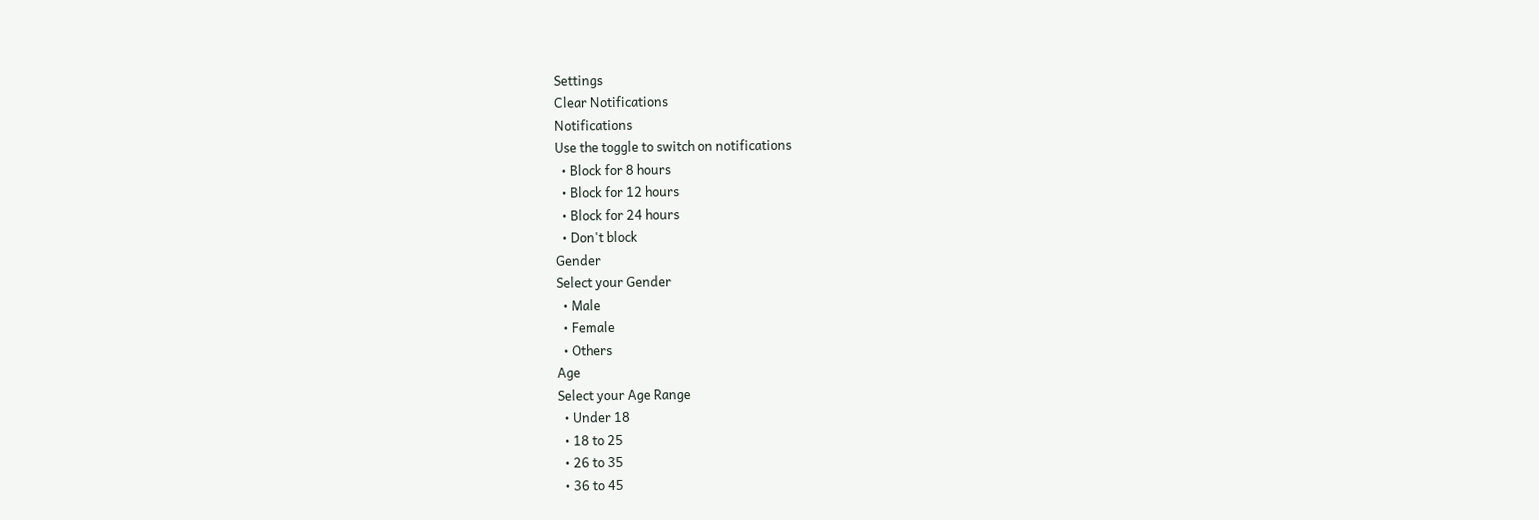Settings
Clear Notifications
Notifications
Use the toggle to switch on notifications
  • Block for 8 hours
  • Block for 12 hours
  • Block for 24 hours
  • Don't block
Gender
Select your Gender
  • Male
  • Female
  • Others
Age
Select your Age Range
  • Under 18
  • 18 to 25
  • 26 to 35
  • 36 to 45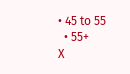• 45 to 55
  • 55+
X